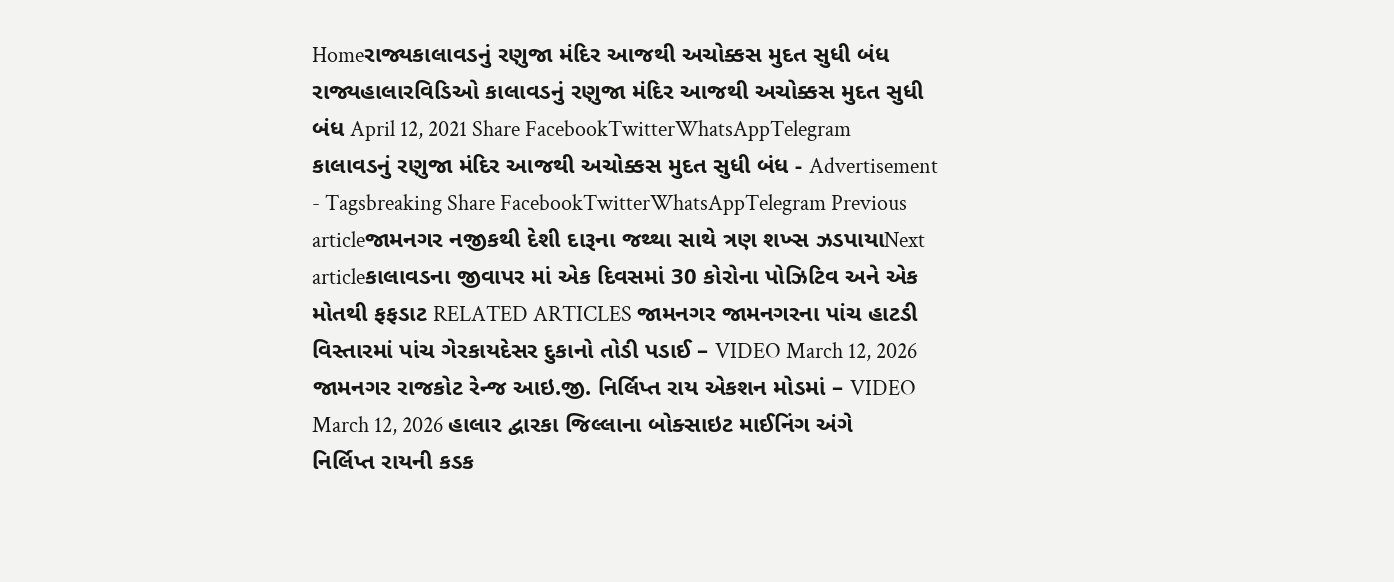Homeરાજ્યકાલાવડનું રણુજા મંદિર આજથી અચોક્કસ મુદત સુધી બંધ રાજ્યહાલારવિડિઓ કાલાવડનું રણુજા મંદિર આજથી અચોક્કસ મુદત સુધી બંધ April 12, 2021 Share FacebookTwitterWhatsAppTelegram કાલાવડનું રણુજા મંદિર આજથી અચોક્કસ મુદત સુધી બંધ - Advertisement - Tagsbreaking Share FacebookTwitterWhatsAppTelegram Previous articleજામનગર નજીકથી દેશી દારૂના જથ્થા સાથે ત્રણ શખ્સ ઝડપાયાNext articleકાલાવડના જીવાપર માં એક દિવસમાં 30 કોરોના પોઝિટિવ અને એક મોતથી ફફડાટ RELATED ARTICLES જામનગર જામનગરના પાંચ હાટડી વિસ્તારમાં પાંચ ગેરકાયદેસર દુકાનો તોડી પડાઈ – VIDEO March 12, 2026 જામનગર રાજકોટ રેન્જ આઇ.જી. નિર્લિપ્ત રાય એકશન મોડમાં – VIDEO March 12, 2026 હાલાર દ્વારકા જિલ્લાના બોક્સાઇટ માઈનિંગ અંગે નિર્લિપ્ત રાયની કડક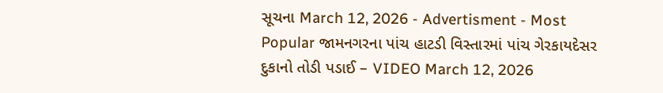સૂચના March 12, 2026 - Advertisment - Most Popular જામનગરના પાંચ હાટડી વિસ્તારમાં પાંચ ગેરકાયદેસર દુકાનો તોડી પડાઈ – VIDEO March 12, 2026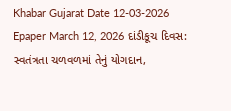Khabar Gujarat Date 12-03-2026 Epaper March 12, 2026 દાંડીકૂચ દિવસ: સ્વતંત્રતા ચળવળમાં તેનું યોગદાન,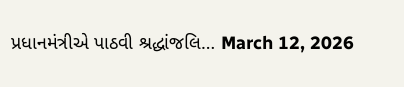પ્રધાનમંત્રીએ પાઠવી શ્રદ્ધાંજલિ… March 12, 2026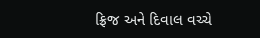ફ્રિજ અને દિવાલ વચ્ચે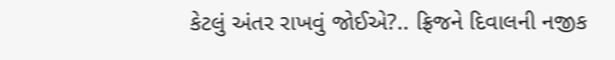કેટલું અંતર રાખવું જોઈએ?.. ફ્રિજને દિવાલની નજીક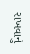રાખવાનું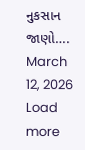નુકસાન જાણો…. March 12, 2026 Load more